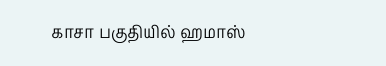காசா பகுதியில் ஹமாஸ்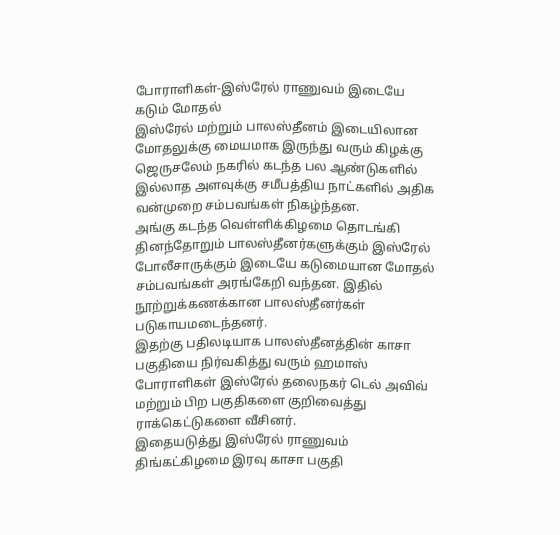போராளிகள்-இஸ்ரேல் ராணுவம் இடையே கடும் மோதல்
இஸ்ரேல் மற்றும் பாலஸ்தீனம் இடையிலான மோதலுக்கு மையமாக இருந்து வரும் கிழக்கு ஜெருசலேம் நகரில் கடந்த பல ஆண்டுகளில் இல்லாத அளவுக்கு சமீபத்திய நாட்களில் அதிக வன்முறை சம்பவங்கள் நிகழ்ந்தன.
அங்கு கடந்த வெள்ளிக்கிழமை தொடங்கி தினந்தோறும் பாலஸ்தீனர்களுக்கும் இஸ்ரேல் போலீசாருக்கும் இடையே கடுமையான மோதல் சம்பவங்கள் அரங்கேறி வந்தன. இதில் நூற்றுக்கணக்கான பாலஸ்தீனர்கள் படுகாயமடைந்தனர்.
இதற்கு பதிலடியாக பாலஸ்தீனத்தின் காசா பகுதியை நிர்வகித்து வரும் ஹமாஸ் போராளிகள் இஸ்ரேல் தலைநகர் டெல் அவிவ் மற்றும் பிற பகுதிகளை குறிவைத்து ராக்கெட்டுகளை வீசினர்.
இதையடுத்து இஸ்ரேல் ராணுவம் திங்கட்கிழமை இரவு காசா பகுதி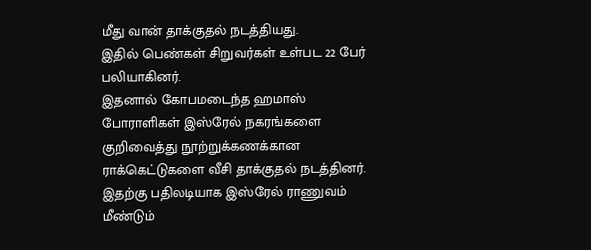மீது வான் தாக்குதல் நடத்தியது.
இதில் பெண்கள் சிறுவர்கள் உள்பட 22 பேர் பலியாகினர்.
இதனால் கோபமடைந்த ஹமாஸ் போராளிகள் இஸ்ரேல் நகரங்களை குறிவைத்து நூற்றுக்கணக்கான ராக்கெட்டுகளை வீசி தாக்குதல் நடத்தினர். இதற்கு பதிலடியாக இஸ்ரேல் ராணுவம் மீண்டும்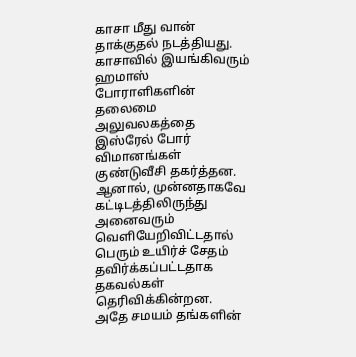காசா மீது வான் தாக்குதல் நடத்தியது.
காசாவில் இயங்கிவரும் ஹமாஸ் போராளிகளின் தலைமை அலுவலகத்தை இஸ்ரேல் போர் விமானங்கள் குண்டுவீசி தகர்த்தன. ஆனால், முன்னதாகவே கட்டிடத்திலிருந்து அனைவரும் வெளியேறிவிட்டதால் பெரும் உயிர்ச் சேதம் தவிர்க்கப்பட்டதாக தகவல்கள் தெரிவிக்கின்றன.
அதே சமயம் தங்களின்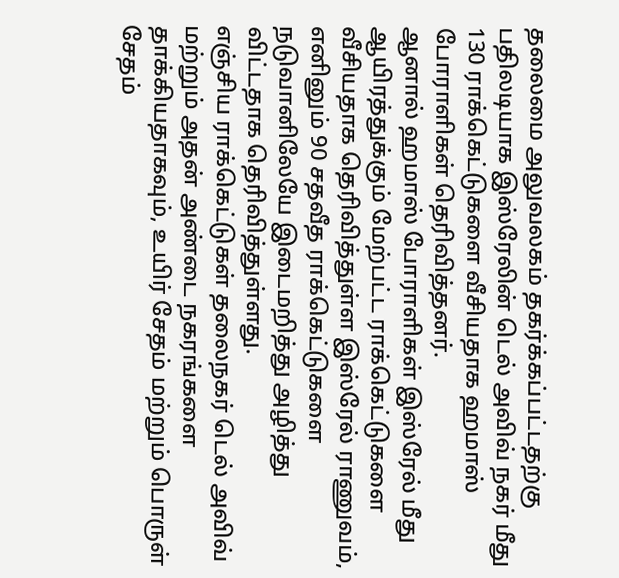தலைமை அலுவலகம் தகர்க்கப்பட்டதற்கு பதிலடியாக இஸ்ரேலின் டெல் அவிவ் நகர் மீது 130 ராக்கெட்டுகளை வீசியதாக ஹமாஸ் போராளிகள் தெரிவித்தனர்.
ஆனால் ஹமாஸ் போராளிகள் இஸ்ரேல் மீது ஆயிரத்துக்கும் மேற்பட்ட ராக்கெட்டுகளை வீசியதாக தெரிவித்துள்ள இஸ்ரேல் ராணுவம், எனினும் 90 சதவீத ராக்கெட்டுகளை நடுவானிலேயே இடைமறித்து அழித்து விட்டதாக தெரிவித்துள்ளது.
எஞ்சிய ராக்கெட்டுகள் தலைநகர் டெல் அவிவ் மற்றும் அதன் அண்டை நகரங்களை தாக்கியதாகவும், உயிர் சேதம் மற்றும் பொருள் சேதம்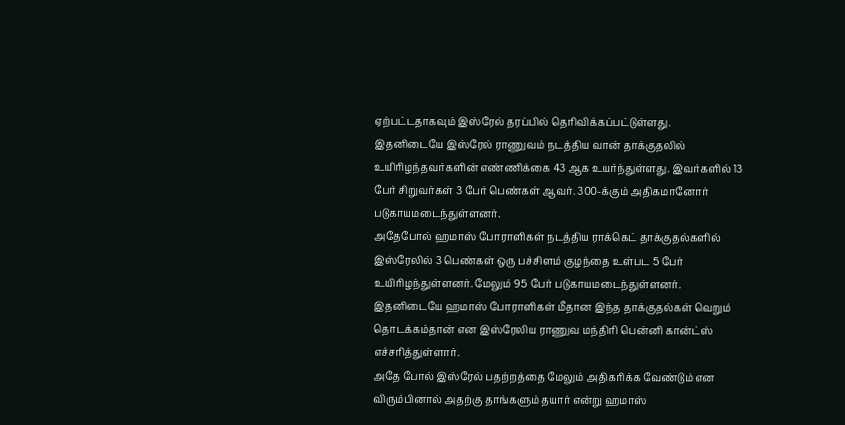ஏற்பட்டதாகவும் இஸ்ரேல் தரப்பில் தெரிவிக்கப்பட்டுள்ளது.
இதனிடையே இஸ்ரேல் ராணுவம் நடத்திய வான் தாக்குதலில் உயிரிழந்தவர்களின் எண்ணிக்கை 43 ஆக உயர்ந்துள்ளது. இவர்களில் 13 பேர் சிறுவர்கள் 3 பேர் பெண்கள் ஆவர். 300-க்கும் அதிகமானோர் படுகாயமடைந்துள்ளனர்.
அதேபோல் ஹமாஸ் போராளிகள் நடத்திய ராக்கெட் தாக்குதல்களில் இஸ்ரேலில் 3 பெண்கள் ஒரு பச்சிளம் குழந்தை உள்பட 5 பேர் உயிரிழந்துள்ளனர். மேலும் 95 பேர் படுகாயமடைந்துள்ளனர்.
இதனிடையே ஹமாஸ் போராளிகள் மீதான இந்த தாக்குதல்கள் வெறும் தொடக்கம்தான் என இஸ்ரேலிய ராணுவ மந்திரி பென்னி கான்ட்ஸ் எச்சரித்துள்ளார்.
அதே போல் இஸ்ரேல் பதற்றத்தை மேலும் அதிகரிக்க வேண்டும் என விரும்பினால் அதற்கு தாங்களும் தயார் என்று ஹமாஸ்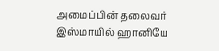அமைப்பின் தலைவர் இஸ்மாயில் ஹானியே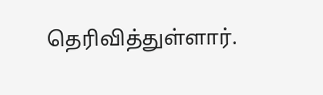தெரிவித்துள்ளார்.